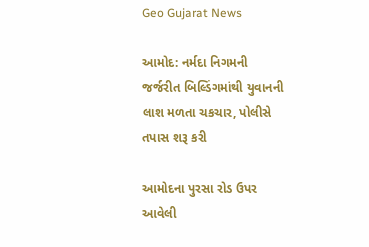Geo Gujarat News

આમોદ: નર્મદા નિગમની જર્જરીત બિલ્ડિંગમાંથી યુવાનની લાશ મળતા ચકચાર, પોલીસે તપાસ શરૂ કરી

આમોદના પુરસા રોડ ઉપર આવેલી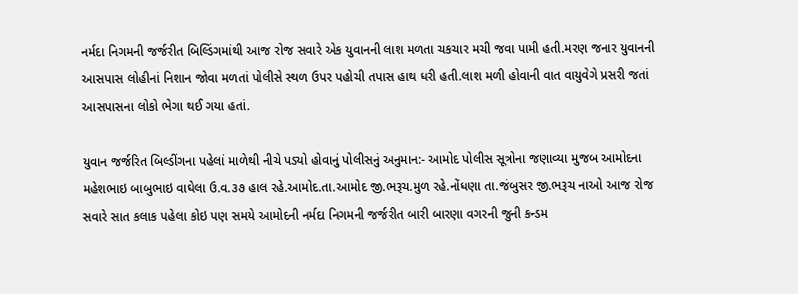નર્મદા નિગમની જર્જરીત બિલ્ડિંગમાંથી આજ રોજ સવારે એક યુવાનની લાશ મળતા ચકચાર મચી જવા પામી હતી.મરણ જનાર યુવાનની આસપાસ લોહીનાં નિશાન જોવા મળતાં પોલીસે સ્થળ ઉપર પહોચી તપાસ હાથ ધરી હતી.લાશ મળી હોવાની વાત વાયુવેગે પ્રસરી જતાં આસપાસના લોકો ભેગા થઈ ગયા હતાં.

યુવાન જર્જરિત બિલ્ડીંગના પહેલાં માળેથી નીચે પડ્યો હોવાનું પોલીસનું અનુમાન:- આમોદ પોલીસ સૂત્રોના જણાવ્યા મુજબ આમોદના મહેશભાઇ બાબુભાઇ વાઘેલા ઉ.વ.૩૭ હાલ રહે.આમોદ.તા.આમોદ જી.ભરૂચ.મુળ રહે.નોંધણા તા.જંબુસર જી.ભરૂચ નાઓ આજ રોજ સવારે સાત કલાક પહેલા કોઇ પણ સમયે આમોદની નર્મદા નિગમની જર્જરીત બારી બારણા વગરની જુની કન્ડમ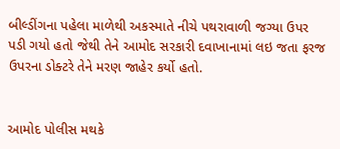બીલ્ડીંગના પહેલા માળેથી અકસ્માતે નીચે પથરાવાળી જગ્યા ઉપર પડી ગયો હતો જેથી તેને આમોદ સરકારી દવાખાનામાં લઇ જતા ફરજ ઉપરના ડોક્ટરે તેને મરણ જાહેર કર્યો હતો.


આમોદ પોલીસ મથકે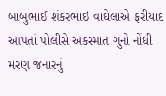બાબુભાઈ શંકરભાઇ વાઘેલાએ ફરીયાદ આપતાં પોલીસે અકસ્માત ગુનો નોંધી મરણ જનારનું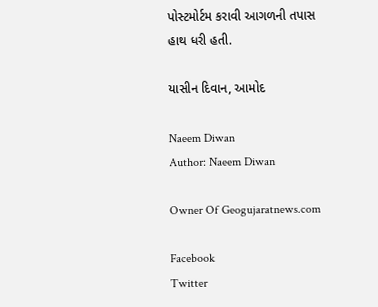પોસ્ટમોર્ટમ કરાવી આગળની તપાસ હાથ ધરી હતી.

યાસીન દિવાન, આમોદ

Naeem Diwan
Author: Naeem Diwan

Owner Of Geogujaratnews.com

Facebook
Twitter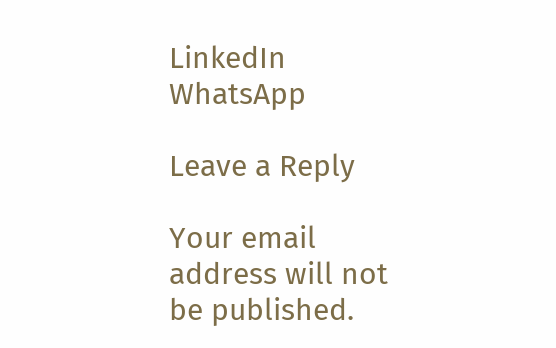LinkedIn
WhatsApp

Leave a Reply

Your email address will not be published.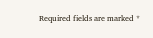Required fields are marked *